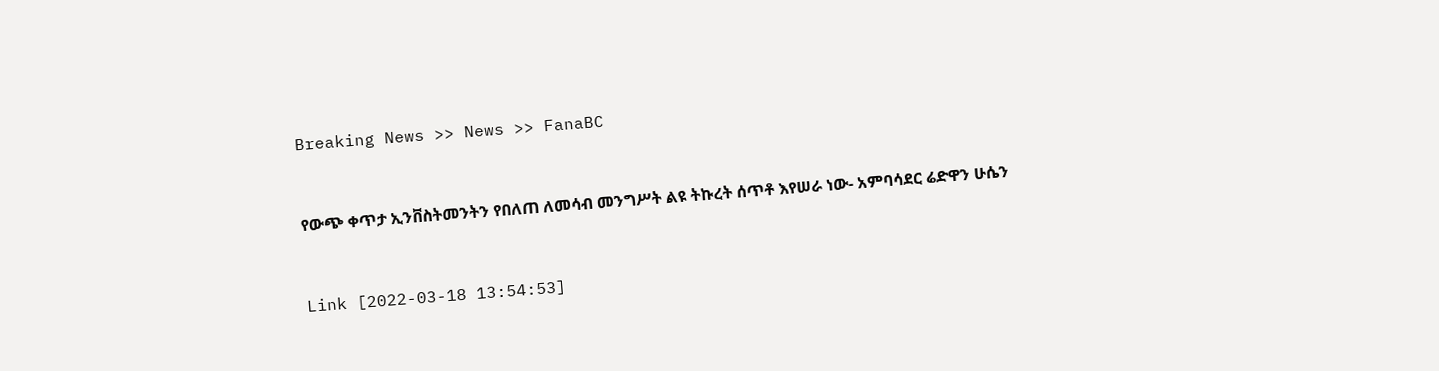Breaking News >> News >> FanaBC


የውጭ ቀጥታ ኢንቨስትመንትን የበለጠ ለመሳብ መንግሥት ልዩ ትኩረት ሰጥቶ እየሠራ ነው- አምባሳደር ሬድዋን ሁሴን


Link [2022-03-18 13:54:53]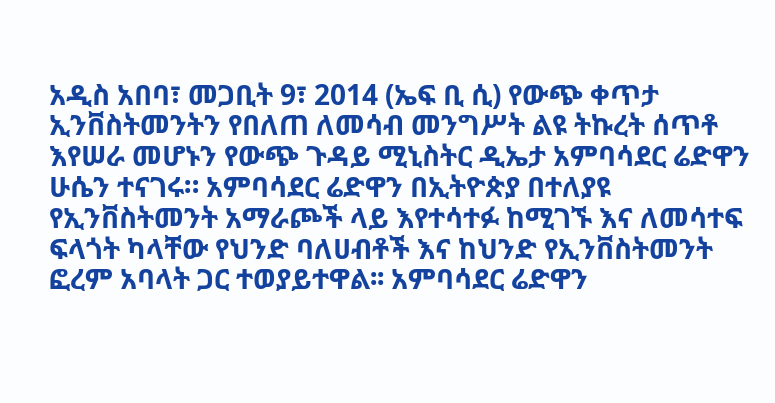አዲስ አበባ፣ መጋቢት 9፣ 2014 (ኤፍ ቢ ሲ) የውጭ ቀጥታ ኢንቨስትመንትን የበለጠ ለመሳብ መንግሥት ልዩ ትኩረት ሰጥቶ እየሠራ መሆኑን የውጭ ጉዳይ ሚኒስትር ዲኤታ አምባሳደር ሬድዋን ሁሴን ተናገሩ። አምባሳደር ሬድዋን በኢትዮጵያ በተለያዩ የኢንቨስትመንት አማራጮች ላይ እየተሳተፉ ከሚገኙ እና ለመሳተፍ ፍላጎት ካላቸው የህንድ ባለሀብቶች እና ከህንድ የኢንቨስትመንት ፎረም አባላት ጋር ተወያይተዋል፡፡ አምባሳደር ሬድዋን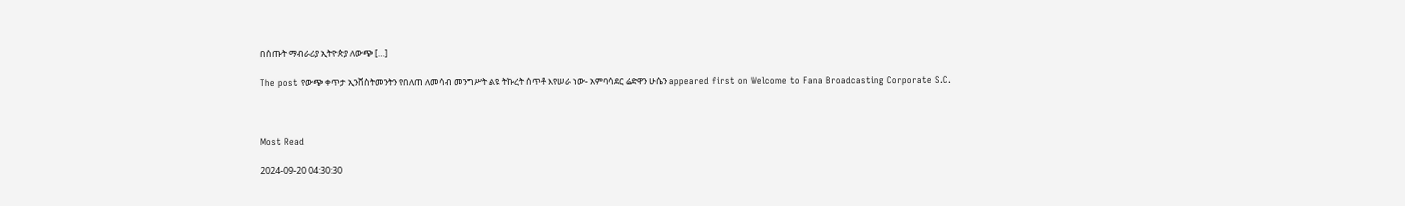በሰጡት ማብራሪያ ኢትዮጵያ ለውጭ […]

The post የውጭ ቀጥታ ኢንቨስትመንትን የበለጠ ለመሳብ መንግሥት ልዩ ትኩረት ሰጥቶ እየሠራ ነው- አምባሳደር ሬድዋን ሁሴን appeared first on Welcome to Fana Broadcasting Corporate S.C.



Most Read

2024-09-20 04:30:30